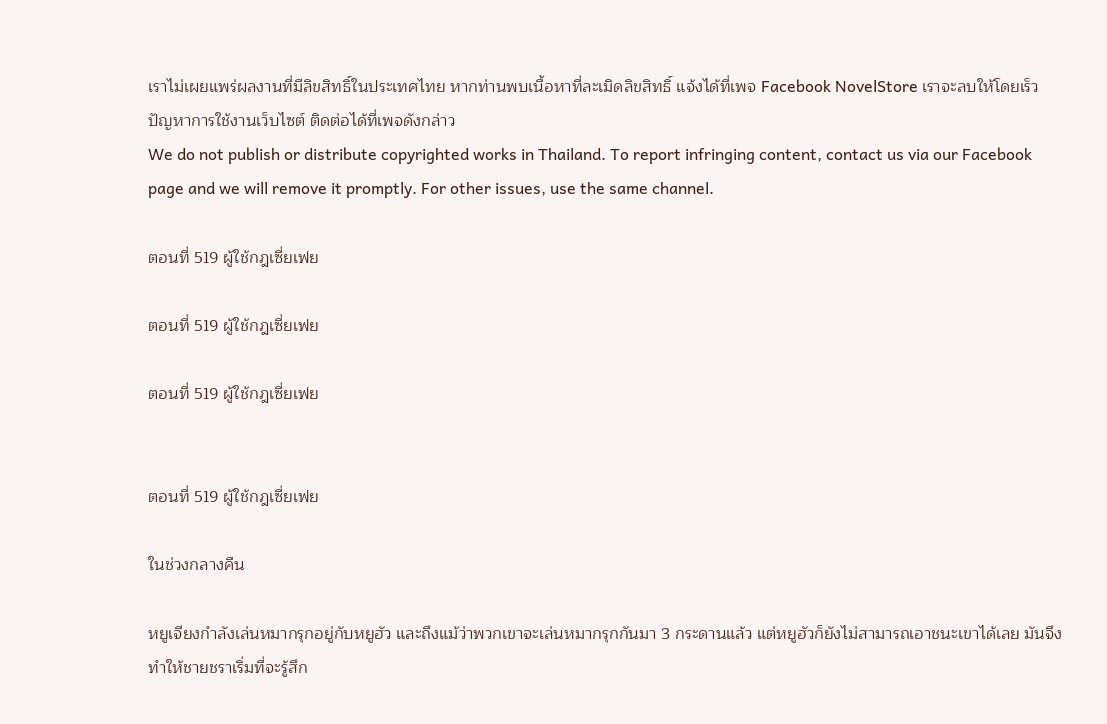เราไม่เผยแพร่ผลงานที่มีลิขสิทธิ์ในประเทศไทย หากท่านพบเนื้อหาที่ละเมิดลิขสิทธิ์ แจ้งได้ที่เพจ Facebook NovelStore เราจะลบให้โดยเร็ว
ปัญหาการใช้งานเว็บไซต์ ติดต่อได้ที่เพจดังกล่าว
We do not publish or distribute copyrighted works in Thailand. To report infringing content, contact us via our Facebook page and we will remove it promptly. For other issues, use the same channel.

ตอนที่ 519 ผู้ใช้กฎเซี่ยเฟย

ตอนที่ 519 ผู้ใช้กฎเซี่ยเฟย

ตอนที่ 519 ผู้ใช้กฎเซี่ยเฟย


ตอนที่ 519 ผู้ใช้กฎเซี่ยเฟย

ในช่วงกลางคืน

หยูเจียงกำลังเล่นหมากรุกอยู่กับหยูฮัว และถึงแม้ว่าพวกเขาจะเล่นหมากรุกกันมา 3 กระดานแล้ว แต่หยูฮัวก็ยังไม่สามารถเอาชนะเขาได้เลย มันจึงทำให้ชายชราเริ่มที่จะรู้สึก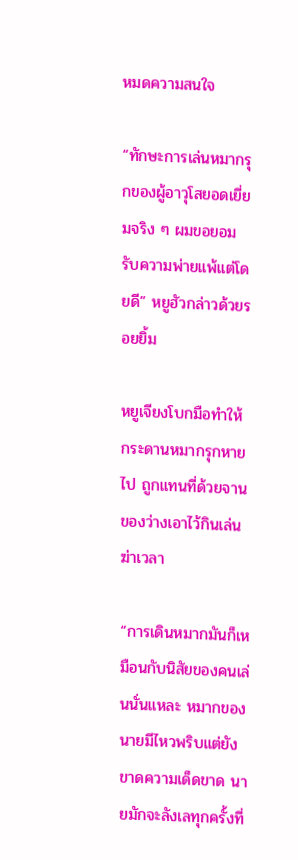หมดความสนใจ

“ทักษะการเล่นหมากรุกของผู้อาวุโสยอดเยี่ยมจริง ๆ ผมขอยอมรับความพ่ายแพ้แต่โดยดี” หยูฮัวกล่าวด้วยรอยยิ้ม

หยูเจียงโบกมือทำให้กระดานหมากรุกหายไป ถูกแทนที่ด้วยจานของว่างเอาไว้กินเล่นฆ่าเวลา

“การเดินหมากมันก็เหมือนกับนิสัยของคนเล่นนั่นแหละ หมากของนายมีไหวพริบแต่ยังขาดความเด็ดขาด นายมักจะลังเลทุกครั้งที่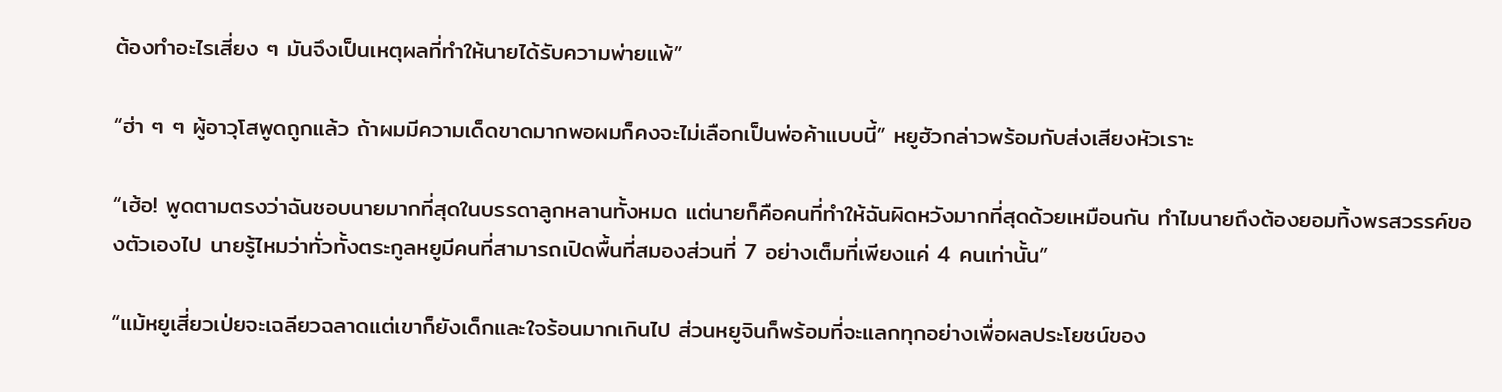ต้องทำอะไรเสี่ยง ๆ มันจึงเป็นเหตุผลที่ทำให้นายได้รับความพ่ายแพ้”

“ฮ่า ๆ ๆ ผู้อาวุโสพูดถูกแล้ว ถ้าผมมีความเด็ดขาดมากพอผมก็คงจะไม่เลือกเป็นพ่อค้าแบบนี้” หยูฮัวกล่าวพร้อมกับส่งเสียงหัวเราะ

“เฮ้อ! พูดตามตรงว่าฉันชอบนายมากที่สุดในบรรดาลูกหลานทั้งหมด แต่นายก็คือคนที่ทำให้ฉันผิดหวังมากที่สุดด้วยเหมือนกัน ทำไมนายถึงต้องยอมทิ้งพรสวรรค์ของตัวเองไป นายรู้ไหมว่าทั่วทั้งตระกูลหยูมีคนที่สามารถเปิดพื้นที่สมองส่วนที่ 7 อย่างเต็มที่เพียงแค่ 4 คนเท่านั้น”

“แม้หยูเสี่ยวเป่ยจะเฉลียวฉลาดแต่เขาก็ยังเด็กและใจร้อนมากเกินไป ส่วนหยูจินก็พร้อมที่จะแลกทุกอย่างเพื่อผลประโยชน์ของ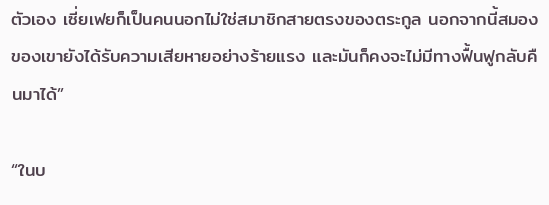ตัวเอง เซี่ยเฟยก็เป็นคนนอกไม่ใช่สมาชิกสายตรงของตระกูล นอกจากนี้สมองของเขายังได้รับความเสียหายอย่างร้ายแรง และมันก็คงจะไม่มีทางฟื้นฟูกลับคืนมาได้”

“ในบ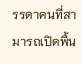รรดาคนที่สามารถเปิดพื้น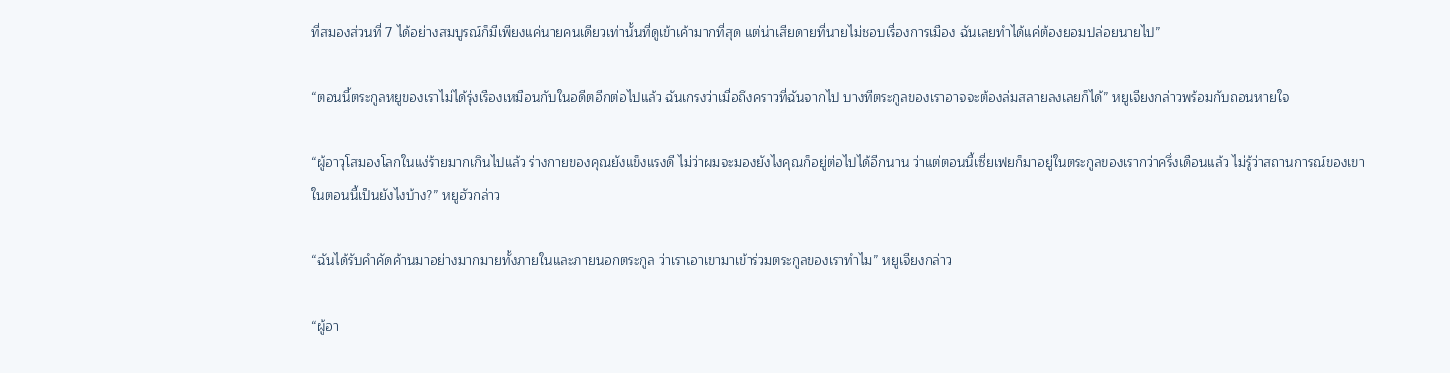ที่สมองส่วนที่ 7 ได้อย่างสมบูรณ์ก็มีเพียงแค่นายคนเดียวเท่านั้นที่ดูเข้าเค้ามากที่สุด แต่น่าเสียดายที่นายไม่ชอบเรื่องการเมือง ฉันเลยทำได้แค่ต้องยอมปล่อยนายไป”

“ตอนนี้ตระกูลหยูของเราไม่ได้รุ่งเรืองเหมือนกับในอดีตอีกต่อไปแล้ว ฉันเกรงว่าเมื่อถึงคราวที่ฉันจากไป บางทีตระกูลของเราอาจจะต้องล่มสลายลงเลยก็ได้” หยูเจียงกล่าวพร้อมกับถอนหายใจ

“ผู้อาวุโสมองโลกในแง่ร้ายมากเกินไปแล้ว ร่างกายของคุณยังแข็งแรงดี ไม่ว่าผมจะมองยังไงคุณก็อยู่ต่อไปได้อีกนาน ว่าแต่ตอนนี้เซี่ยเฟยก็มาอยู่ในตระกูลของเรากว่าครึ่งเดือนแล้ว ไม่รู้ว่าสถานการณ์ของเขาในตอนนี้เป็นยังไงบ้าง?” หยูฮัวกล่าว

“ฉันได้รับคำคัดค้านมาอย่างมากมายทั้งภายในและภายนอกตระกูล ว่าเราเอาเขามาเข้าร่วมตระกูลของเราทำไม” หยูเจียงกล่าว

“ผู้อา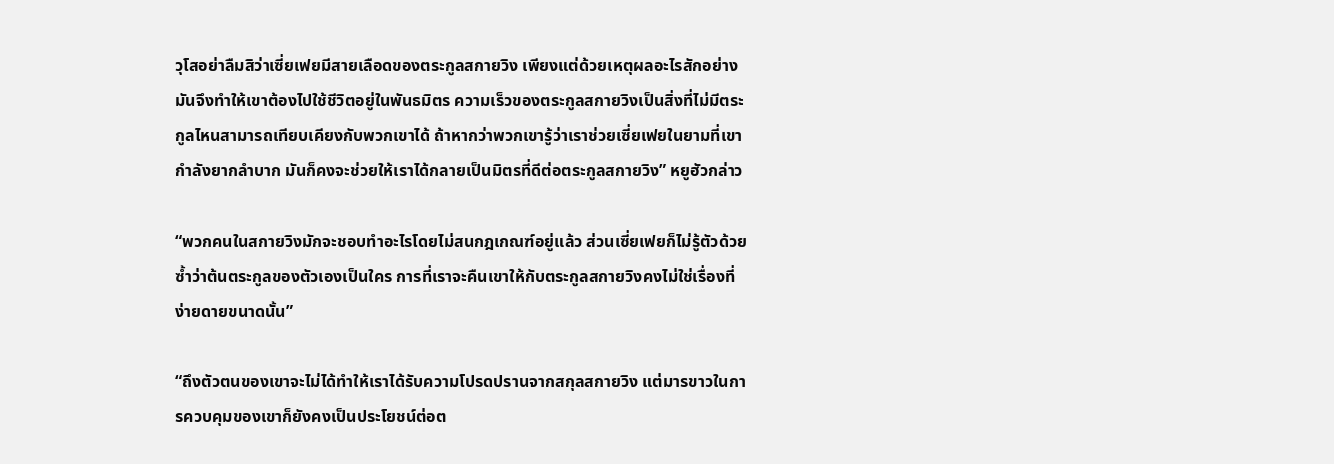วุโสอย่าลืมสิว่าเซี่ยเฟยมีสายเลือดของตระกูลสกายวิง เพียงแต่ด้วยเหตุผลอะไรสักอย่างมันจึงทำให้เขาต้องไปใช้ชีวิตอยู่ในพันธมิตร ความเร็วของตระกูลสกายวิงเป็นสิ่งที่ไม่มีตระกูลไหนสามารถเทียบเคียงกับพวกเขาได้ ถ้าหากว่าพวกเขารู้ว่าเราช่วยเซี่ยเฟยในยามที่เขากำลังยากลำบาก มันก็คงจะช่วยให้เราได้กลายเป็นมิตรที่ดีต่อตระกูลสกายวิง” หยูฮัวกล่าว

“พวกคนในสกายวิงมักจะชอบทำอะไรโดยไม่สนกฎเกณฑ์อยู่แล้ว ส่วนเซี่ยเฟยก็ไม่รู้ตัวด้วยซ้ำว่าต้นตระกูลของตัวเองเป็นใคร การที่เราจะคืนเขาให้กับตระกูลสกายวิงคงไม่ใช่เรื่องที่ง่ายดายขนาดนั้น”

“ถึงตัวตนของเขาจะไม่ได้ทำให้เราได้รับความโปรดปรานจากสกุลสกายวิง แต่มารขาวในการควบคุมของเขาก็ยังคงเป็นประโยชน์ต่อต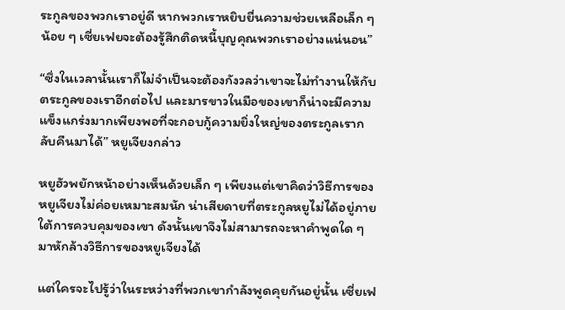ระกูลของพวกเราอยู่ดี หากพวกเราหยิบยื่นความช่วยเหลือเล็ก ๆ น้อย ๆ เซี่ยเฟยจะต้องรู้สึกติดหนี้บุญคุณพวกเราอย่างแน่นอน”

“ซึ่งในเวลานั้นเราก็ไม่จำเป็นจะต้องกังวลว่าเขาจะไม่ทำงานให้กับตระกูลของเราอีกต่อไป และมารขาวในมือของเขาก็น่าจะมีความแข็งแกร่งมากเพียงพอที่จะกอบกู้ความยิ่งใหญ่ของตระกูลเรากลับคืนมาได้” หยูเจียงกล่าว

หยูฮัวพยักหน้าอย่างเห็นด้วยเล็ก ๆ เพียงแต่เขาคิดว่าวิธีการของหยูเจียงไม่ค่อยเหมาะสมนัก น่าเสียดายที่ตระกูลหยูไม่ได้อยู่ภายใต้การควบคุมของเขา ดังนั้นเขาจึงไม่สามารถจะหาคำพูดใด ๆ มาหักล้างวิธีการของหยูเจียงได้

แต่ใครจะไปรู้ว่าในระหว่างที่พวกเขากำลังพูดคุยกันอยู่นั้น เซี่ยเฟ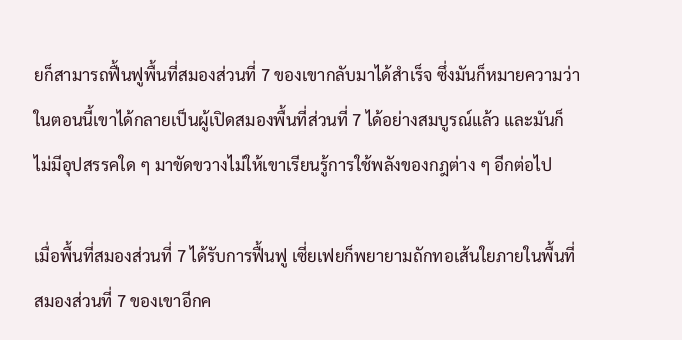ยก็สามารถฟื้นฟูพื้นที่สมองส่วนที่ 7 ของเขากลับมาได้สำเร็จ ซึ่งมันก็หมายความว่าในตอนนี้เขาได้กลายเป็นผู้เปิดสมองพื้นที่ส่วนที่ 7 ได้อย่างสมบูรณ์แล้ว และมันก็ไม่มีอุปสรรคใด ๆ มาขัดขวางไม่ให้เขาเรียนรู้การใช้พลังของกฎต่าง ๆ อีกต่อไป

เมื่อพื้นที่สมองส่วนที่ 7 ได้รับการฟื้นฟู เซี่ยเฟยก็พยายามถักทอเส้นใยภายในพื้นที่สมองส่วนที่ 7 ของเขาอีกค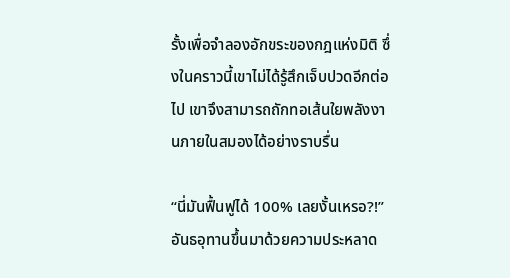รั้งเพื่อจำลองอักขระของกฎแห่งมิติ ซึ่งในคราวนี้เขาไม่ได้รู้สึกเจ็บปวดอีกต่อไป เขาจึงสามารถถักทอเส้นใยพลังงานภายในสมองได้อย่างราบรื่น

“นี่มันฟื้นฟูได้ 100% เลยงั้นเหรอ?!” อันธอุทานขึ้นมาด้วยความประหลาด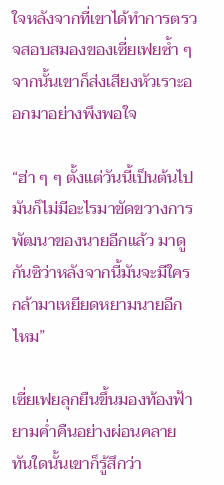ใจหลังจากที่เขาได้ทำการตรวจสอบสมองของเซี่ยเฟยซ้ำ ๆ จากนั้นเขาก็ส่งเสียงหัวเราะออกมาอย่างพึงพอใจ

“ฮ่า ๆ ๆ ตั้งแต่วันนี้เป็นต้นไปมันก็ไม่มีอะไรมาขัดขวางการพัฒนาของนายอีกแล้ว มาดูกันซิว่าหลังจากนี้มันจะมีใครกล้ามาเหยียดหยามนายอีกไหม”

เซี่ยเฟยลุกยืนขึ้นมองท้องฟ้ายามค่ำคืนอย่างผ่อนคลาย ทันใดนั้นเขาก็รู้สึกว่า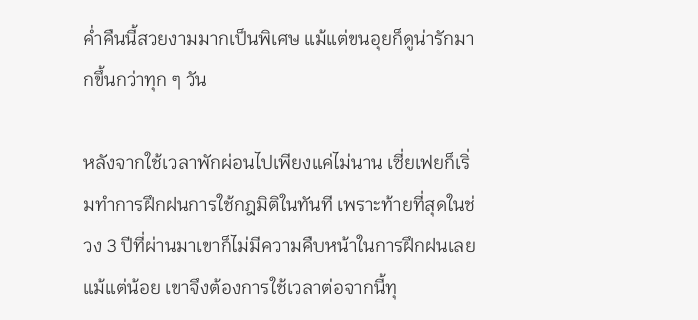ค่ำคืนนี้สวยงามมากเป็นพิเศษ แม้แต่ขนอุยก็ดูน่ารักมากขึ้นกว่าทุก ๆ วัน

หลังจากใช้เวลาพักผ่อนไปเพียงแค่ไม่นาน เซี่ยเฟยก็เริ่มทำการฝึกฝนการใช้กฎมิติในทันที เพราะท้ายที่สุดในช่วง 3 ปีที่ผ่านมาเขาก็ไม่มีความคืบหน้าในการฝึกฝนเลยแม้แต่น้อย เขาจึงต้องการใช้เวลาต่อจากนี้ทุ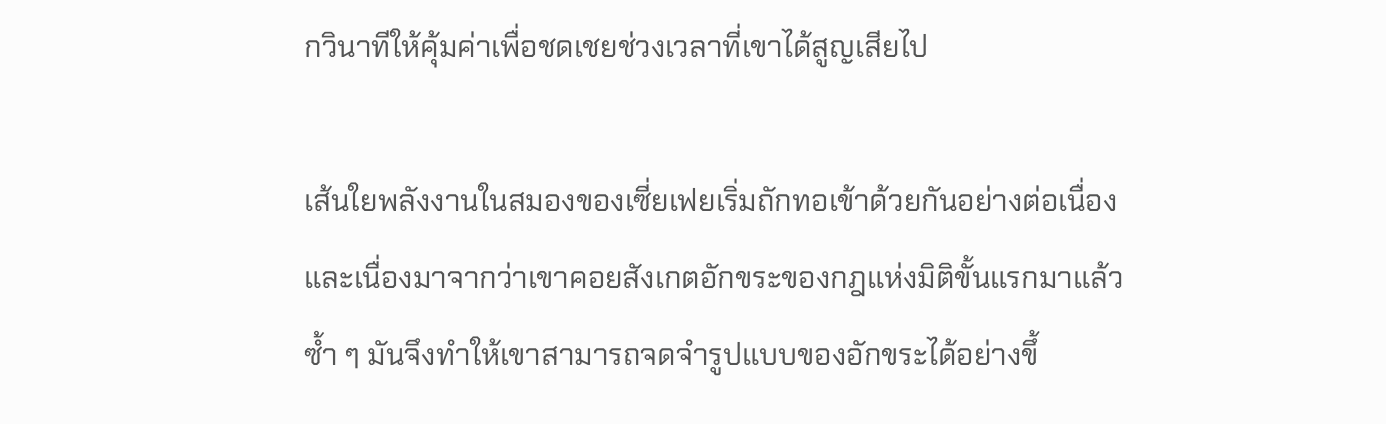กวินาทีให้คุ้มค่าเพื่อชดเชยช่วงเวลาที่เขาได้สูญเสียไป

เส้นใยพลังงานในสมองของเซี่ยเฟยเริ่มถักทอเข้าด้วยกันอย่างต่อเนื่อง และเนื่องมาจากว่าเขาคอยสังเกตอักขระของกฎแห่งมิติขั้นแรกมาแล้วซ้ำ ๆ มันจึงทำให้เขาสามารถจดจำรูปแบบของอักขระได้อย่างขึ้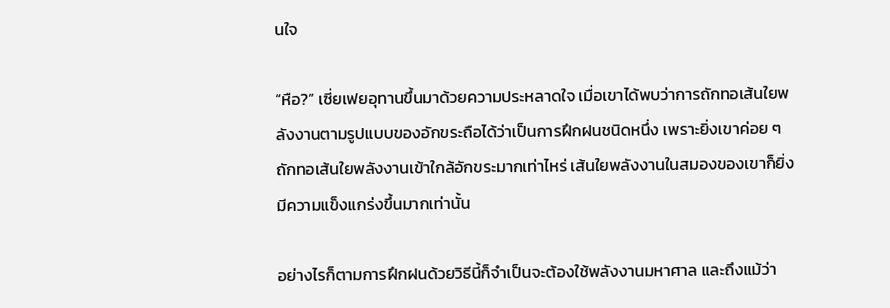นใจ

“หือ?” เซี่ยเฟยอุทานขึ้นมาด้วยความประหลาดใจ เมื่อเขาได้พบว่าการถักทอเส้นใยพลังงานตามรูปแบบของอักขระถือได้ว่าเป็นการฝึกฝนชนิดหนึ่ง เพราะยิ่งเขาค่อย ๆ ถักทอเส้นใยพลังงานเข้าใกล้อักขระมากเท่าไหร่ เส้นใยพลังงานในสมองของเขาก็ยิ่งมีความแข็งแกร่งขึ้นมากเท่านั้น

อย่างไรก็ตามการฝึกฝนด้วยวิธีนี้ก็จำเป็นจะต้องใช้พลังงานมหาศาล และถึงแม้ว่า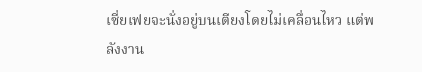เซี่ยเฟยจะนั่งอยู่บนเตียงโดยไม่เคลื่อนไหว แต่พลังงาน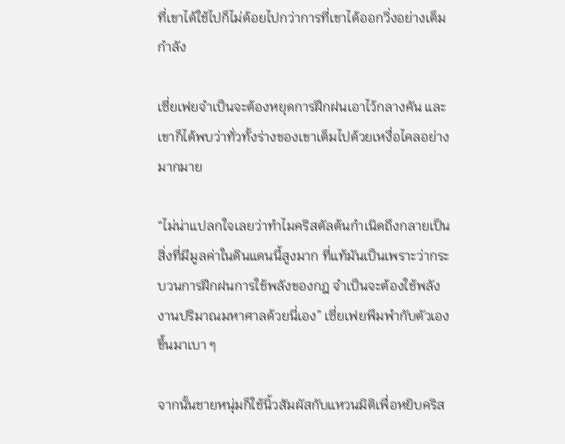ที่เขาได้ใช้ไปก็ไม่ด้อยไปกว่าการที่เขาได้ออกวิ่งอย่างเต็มกำลัง

เซี่ยเฟยจำเป็นจะต้องหยุดการฝึกฝนเอาไว้กลางคัน และเขาก็ได้พบว่าทั่วทั้งร่างของเขาเต็มไปด้วยเหงื่อไคลอย่างมากมาย

“ไม่น่าแปลกใจเลยว่าทำไมคริสตัลต้นกำเนิดถึงกลายเป็นสิ่งที่มีมูลค่าในดินแดนนี้สูงมาก ที่แท้มันเป็นเพราะว่ากระบวนการฝึกฝนการใช้พลังของกฎ จำเป็นจะต้องใช้พลังงานปริมาณมหาศาลด้วยนี่เอง” เซี่ยเฟยพึมพำกับตัวเองขึ้นมาเบา ๆ

จากนั้นชายหนุ่มก็ใช้นิ้วสัมผัสกับแหวนมิติเพื่อหยิบคริส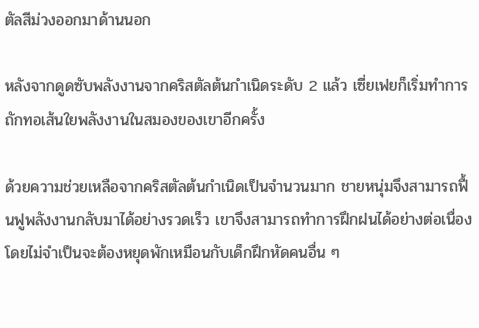ตัลสีม่วงออกมาด้านนอก

หลังจากดูดซับพลังงานจากคริสตัลต้นกำเนิดระดับ 2 แล้ว เซี่ยเฟยก็เริ่มทำการถักทอเส้นใยพลังงานในสมองของเขาอีกครั้ง

ด้วยความช่วยเหลือจากคริสตัลต้นกำเนิดเป็นจำนวนมาก ชายหนุ่มจึงสามารถฟื้นฟูพลังงานกลับมาได้อย่างรวดเร็ว เขาจึงสามารถทำการฝึกฝนได้อย่างต่อเนื่องโดยไม่จำเป็นจะต้องหยุดพักเหมือนกับเด็กฝึกหัดคนอื่น ๆ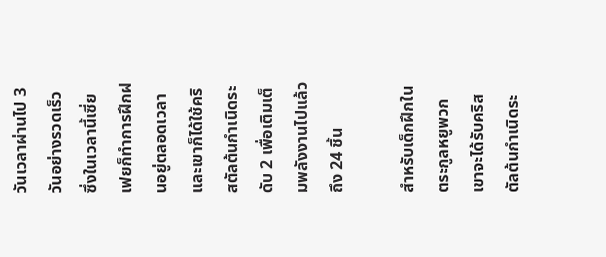วันเวลาผ่านไป 3 วันอย่างรวดเร็ว ซึ่งในเวลานี้เซี่ยเฟยก็ทำการฝึกฝนอยู่ตลอดเวลา และเขาก็ได้ใช้คริสตัลต้นกำเนิดระดับ 2 เพื่อเติมเต็มพลังงานไปแล้วถึง 24 ชิ้น

สำหรับเด็กฝึกในตระกูลหยูพวกเขาจะได้รับคริสตัลต้นกำเนิดระ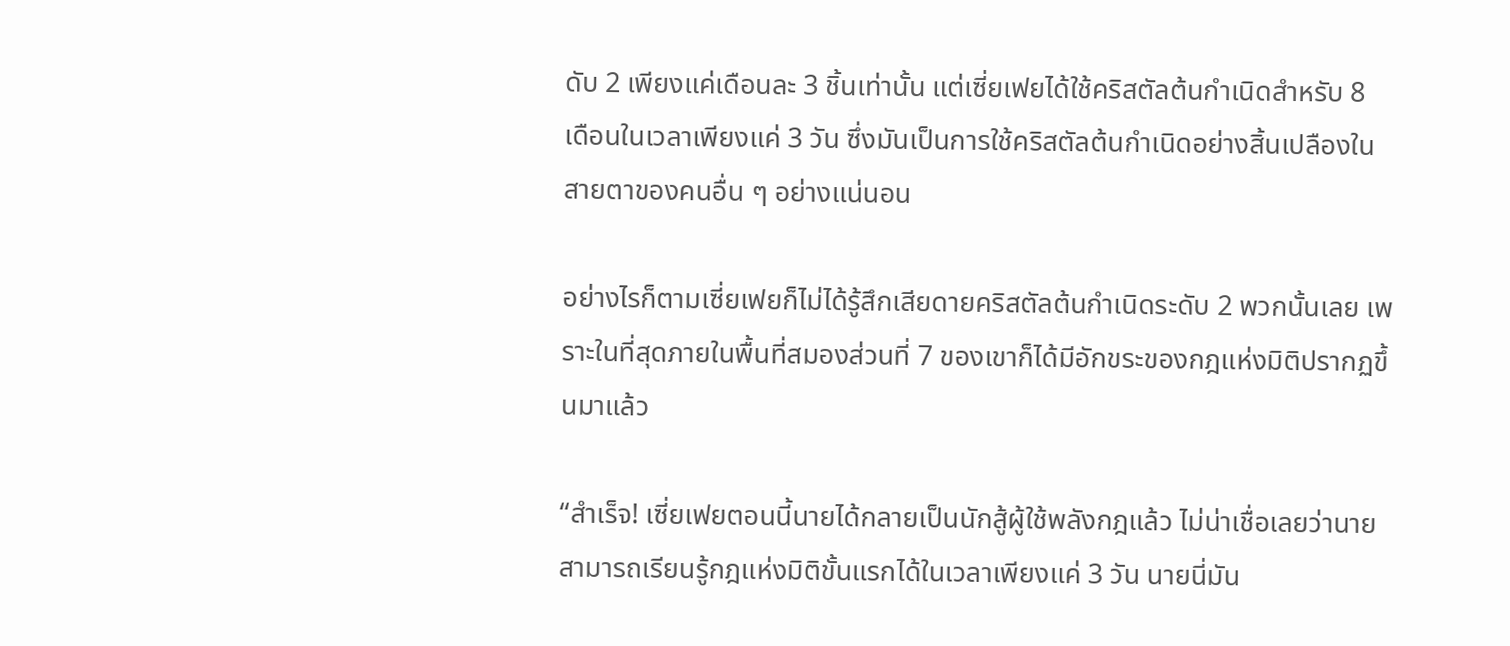ดับ 2 เพียงแค่เดือนละ 3 ชิ้นเท่านั้น แต่เซี่ยเฟยได้ใช้คริสตัลต้นกำเนิดสำหรับ 8 เดือนในเวลาเพียงแค่ 3 วัน ซึ่งมันเป็นการใช้คริสตัลต้นกำเนิดอย่างสิ้นเปลืองในสายตาของคนอื่น ๆ อย่างแน่นอน

อย่างไรก็ตามเซี่ยเฟยก็ไม่ได้รู้สึกเสียดายคริสตัลต้นกำเนิดระดับ 2 พวกนั้นเลย เพราะในที่สุดภายในพื้นที่สมองส่วนที่ 7 ของเขาก็ได้มีอักขระของกฎแห่งมิติปรากฏขึ้นมาแล้ว

“สำเร็จ! เซี่ยเฟยตอนนี้นายได้กลายเป็นนักสู้ผู้ใช้พลังกฎแล้ว ไม่น่าเชื่อเลยว่านายสามารถเรียนรู้กฎแห่งมิติขั้นแรกได้ในเวลาเพียงแค่ 3 วัน นายนี่มัน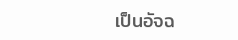เป็นอัจฉ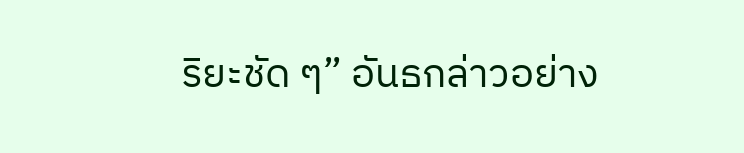ริยะชัด ๆ” อันธกล่าวอย่าง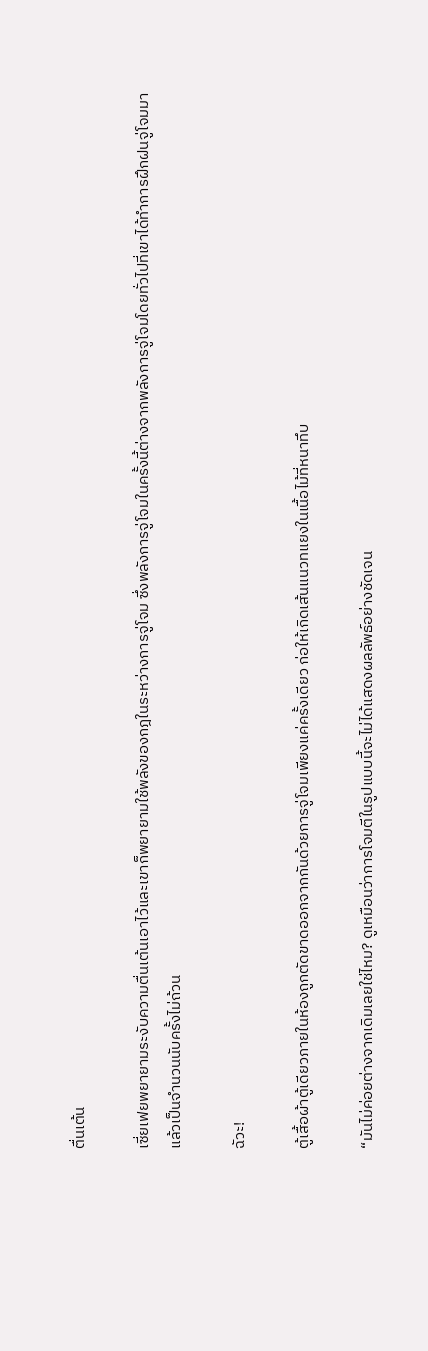ตื่นเต้น

เซี่ยเฟยพยายามระงับความตื่นเต้นเอาไว้และเขาก็พยายามใช้พลังของกฎในระหว่างการจู่โจม ซึ่งพลังการจู่โจมในครั้งนี้ต่างจากพลังการจู่โจมโดยทั่วไปที่เขาได้ทำการฝึกฝนจู่โจมมาแล้วเป็นจำนวนนับครั้งไม่ถ้วน

ฉัวะ!

ตู้เสื้อผ้าตู้เดียวภายในห้องถูกตัดขาดออกจากกันด้วยการจู่โจมเพียงแค่ครั้งเดียว ก่อให้เกิดเส้นแนวทแยงในเนื้อไม้ที่หนาทึบ

“มันไม่ค่อยต่างจากเดิมเลยใช่ไหม? ดูเหมือนว่าการโจมตีในรูปแบบนี้จะไม่ได้แสดงผลลัพธ์อย่างชัดเจน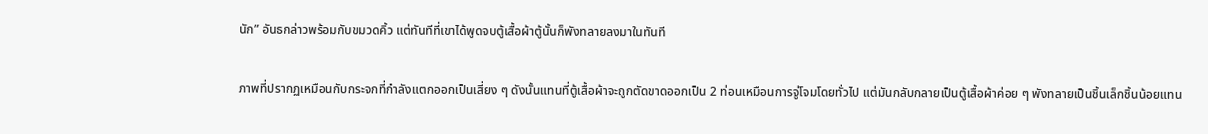นัก” อันธกล่าวพร้อมกับขมวดคิ้ว แต่ทันทีที่เขาได้พูดจบตู้เสื้อผ้าตู้นั้นก็พังทลายลงมาในทันที

ภาพที่ปรากฏเหมือนกับกระจกที่กำลังแตกออกเป็นเสี่ยง ๆ ดังนั้นแทนที่ตู้เสื้อผ้าจะถูกตัดขาดออกเป็น 2 ท่อนเหมือนการจู่โจมโดยทั่วไป แต่มันกลับกลายเป็นตู้เสื้อผ้าค่อย ๆ พังทลายเป็นชิ้นเล็กชิ้นน้อยแทน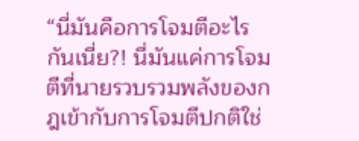“นี่มันคือการโจมตีอะไรกันเนี่ย?! นี่มันแค่การโจมตีที่นายรวบรวมพลังของกฎเข้ากับการโจมตีปกติใช่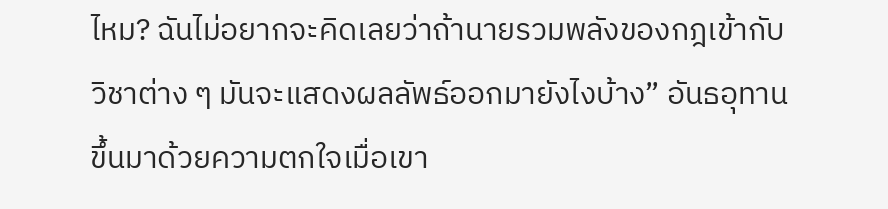ไหม? ฉันไม่อยากจะคิดเลยว่าถ้านายรวมพลังของกฎเข้ากับวิชาต่าง ๆ มันจะแสดงผลลัพธ์ออกมายังไงบ้าง” อันธอุทานขึ้นมาด้วยความตกใจเมื่อเขา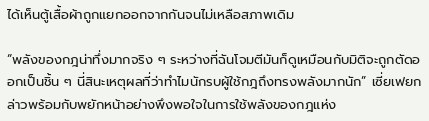ได้เห็นตู้เสื้อผ้าถูกแยกออกจากกันจนไม่เหลือสภาพเดิม

“พลังของกฎน่าทึ่งมากจริง ๆ ระหว่างที่ฉันโจมตีมันก็ดูเหมือนกับมิติจะถูกตัดออกเป็นชิ้น ๆ นี่สินะเหตุผลที่ว่าทำไมนักรบผู้ใช้กฎถึงทรงพลังมากนัก” เซี่ยเฟยกล่าวพร้อมกับพยักหน้าอย่างพึงพอใจในการใช้พลังของกฎแห่ง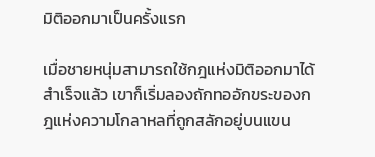มิติออกมาเป็นครั้งแรก

เมื่อชายหนุ่มสามารถใช้กฎแห่งมิติออกมาได้สำเร็จแล้ว เขาก็เริ่มลองถักทออักขระของกฎแห่งความโกลาหลที่ถูกสลักอยู่บนแขน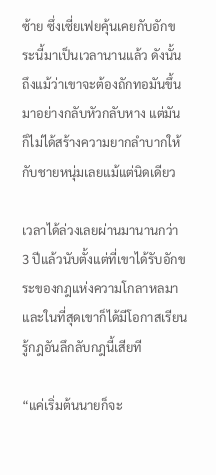ซ้าย ซึ่งเซี่ยเฟยคุ้นเคยกับอักขระนี้มาเป็นเวลานานแล้ว ดังนั้นถึงแม้ว่าเขาจะต้องถักทอมันขึ้นมาอย่างกลับหัวกลับหาง แต่มันก็ไม่ได้สร้างความยากลำบากให้กับชายหนุ่มเลยแม้แต่นิดเดียว

เวลาได้ล่วงเลยผ่านมานานกว่า 3 ปีแล้วนับตั้งแต่ที่เขาได้รับอักขระของกฎแห่งความโกลาหลมา และในที่สุดเขาก็ได้มีโอกาสเรียนรู้กฎอันลึกลับกฎนี้เสียที

“แค่เริ่มต้นนายก็จะ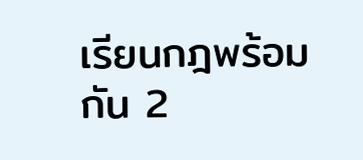เรียนกฎพร้อมกัน 2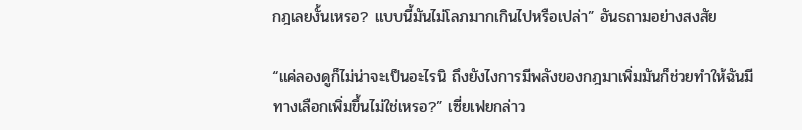กฎเลยงั้นเหรอ? แบบนี้มันไม่โลภมากเกินไปหรือเปล่า” อันธถามอย่างสงสัย

“แค่ลองดูก็ไม่น่าจะเป็นอะไรนิ ถึงยังไงการมีพลังของกฎมาเพิ่มมันก็ช่วยทำให้ฉันมีทางเลือกเพิ่มขึ้นไม่ใช่เหรอ?” เซี่ยเฟยกล่าว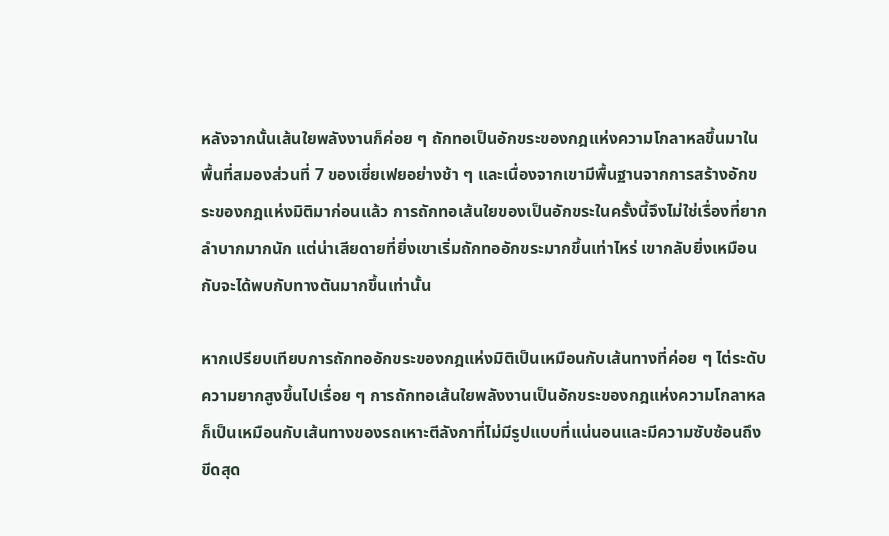หลังจากนั้นเส้นใยพลังงานก็ค่อย ๆ ถักทอเป็นอักขระของกฎแห่งความโกลาหลขึ้นมาในพื้นที่สมองส่วนที่ 7 ของเซี่ยเฟยอย่างช้า ๆ และเนื่องจากเขามีพื้นฐานจากการสร้างอักขระของกฎแห่งมิติมาก่อนแล้ว การถักทอเส้นใยของเป็นอักขระในครั้งนี้จึงไม่ใช่เรื่องที่ยากลำบากมากนัก แต่น่าเสียดายที่ยิ่งเขาเริ่มถักทออักขระมากขึ้นเท่าไหร่ เขากลับยิ่งเหมือนกับจะได้พบกับทางตันมากขึ้นเท่านั้น

หากเปรียบเทียบการถักทออักขระของกฎแห่งมิติเป็นเหมือนกับเส้นทางที่ค่อย ๆ ไต่ระดับความยากสูงขึ้นไปเรื่อย ๆ การถักทอเส้นใยพลังงานเป็นอักขระของกฎแห่งความโกลาหล ก็เป็นเหมือนกับเส้นทางของรถเหาะตีลังกาที่ไม่มีรูปแบบที่แน่นอนและมีความซับซ้อนถึงขีดสุด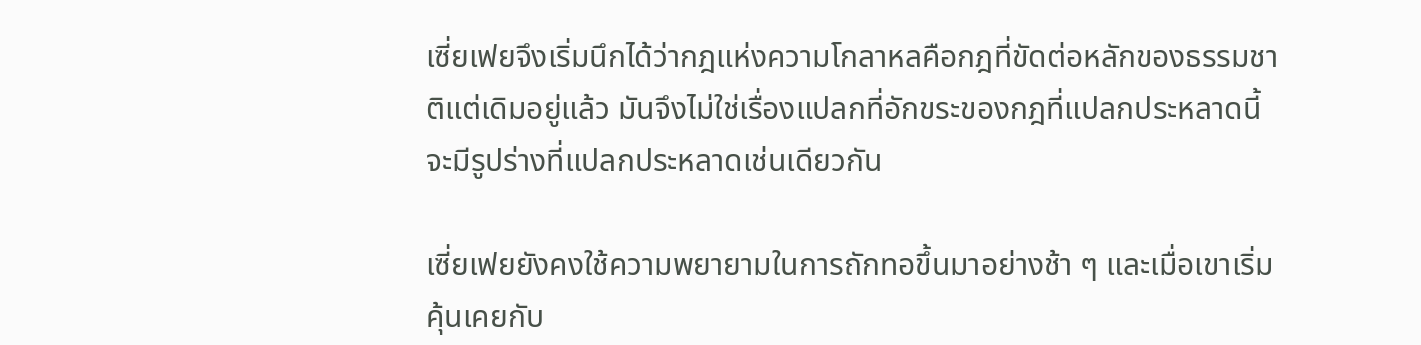เซี่ยเฟยจึงเริ่มนึกได้ว่ากฎแห่งความโกลาหลคือกฎที่ขัดต่อหลักของธรรมชาติแต่เดิมอยู่แล้ว มันจึงไม่ใช่เรื่องแปลกที่อักขระของกฎที่แปลกประหลาดนี้จะมีรูปร่างที่แปลกประหลาดเช่นเดียวกัน

เซี่ยเฟยยังคงใช้ความพยายามในการถักทอขึ้นมาอย่างช้า ๆ และเมื่อเขาเริ่มคุ้นเคยกับ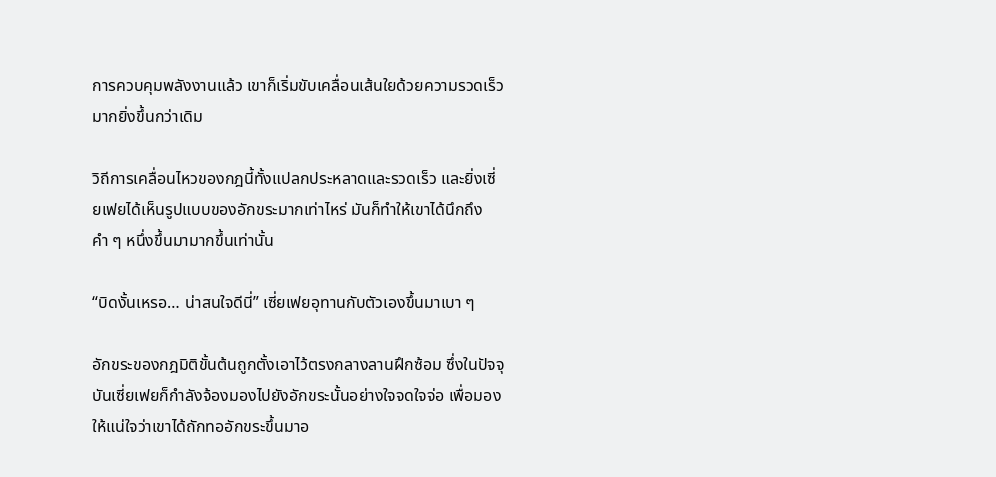การควบคุมพลังงานแล้ว เขาก็เริ่มขับเคลื่อนเส้นใยด้วยความรวดเร็วมากยิ่งขึ้นกว่าเดิม

วิถีการเคลื่อนไหวของกฎนี้ทั้งแปลกประหลาดและรวดเร็ว และยิ่งเซี่ยเฟยได้เห็นรูปแบบของอักขระมากเท่าไหร่ มันก็ทำให้เขาได้นึกถึงคำ ๆ หนึ่งขึ้นมามากขึ้นเท่านั้น

“บิดงั้นเหรอ… น่าสนใจดีนี่” เซี่ยเฟยอุทานกับตัวเองขึ้นมาเบา ๆ

อักขระของกฎมิติขั้นต้นถูกตั้งเอาไว้ตรงกลางลานฝึกซ้อม ซึ่งในปัจจุบันเซี่ยเฟยก็กำลังจ้องมองไปยังอักขระนั้นอย่างใจจดใจจ่อ เพื่อมองให้แน่ใจว่าเขาได้ถักทออักขระขึ้นมาอ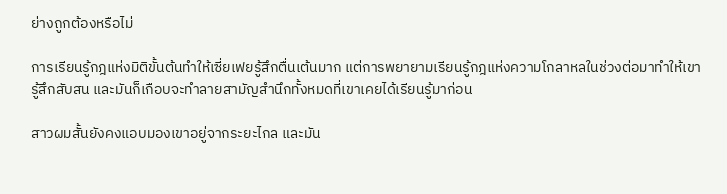ย่างถูกต้องหรือไม่

การเรียนรู้กฎแห่งมิติขั้นต้นทำให้เซี่ยเฟยรู้สึกตื่นเต้นมาก แต่การพยายามเรียนรู้กฎแห่งความโกลาหลในช่วงต่อมาทำให้เขารู้สึกสับสน และมันก็เกือบจะทำลายสามัญสำนึกทั้งหมดที่เขาเคยได้เรียนรู้มาก่อน

สาวผมสั้นยังคงแอบมองเขาอยู่จากระยะไกล และมัน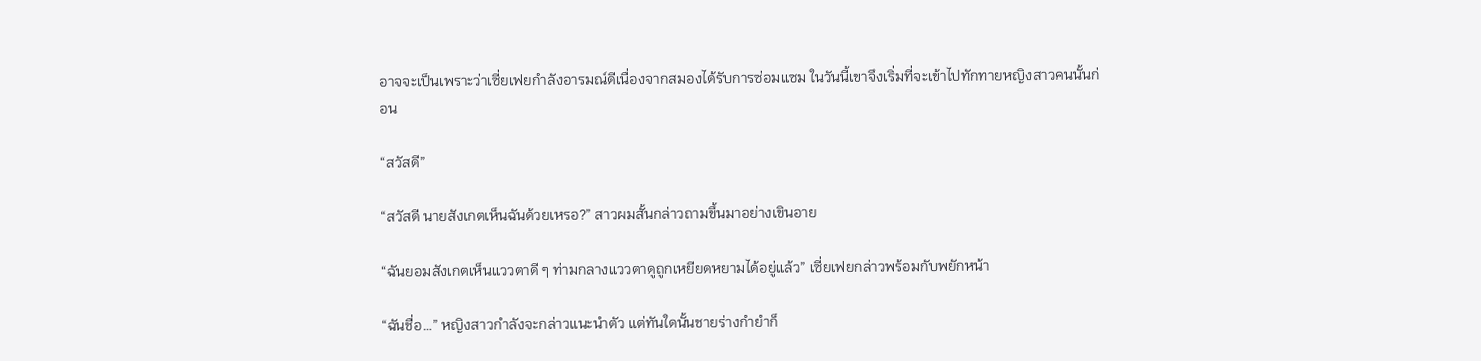อาจจะเป็นเพราะว่าเซี่ยเฟยกำลังอารมณ์ดีเนื่องจากสมองได้รับการซ่อมแซม ในวันนี้เขาจึงเริ่มที่จะเข้าไปทักทายหญิงสาวคนนั้นก่อน

“สวัสดี”

“สวัสดี นายสังเกตเห็นฉันด้วยเหรอ?” สาวผมสั้นกล่าวถามขึ้นมาอย่างเขินอาย

“ฉันยอมสังเกตเห็นแววตาดี ๆ ท่ามกลางแววตาดูถูกเหยียดหยามได้อยู่แล้ว” เซี่ยเฟยกล่าวพร้อมกับพยักหน้า

“ฉันชื่อ…” หญิงสาวกำลังจะกล่าวแนะนำตัว แต่ทันใดนั้นชายร่างกำยำก็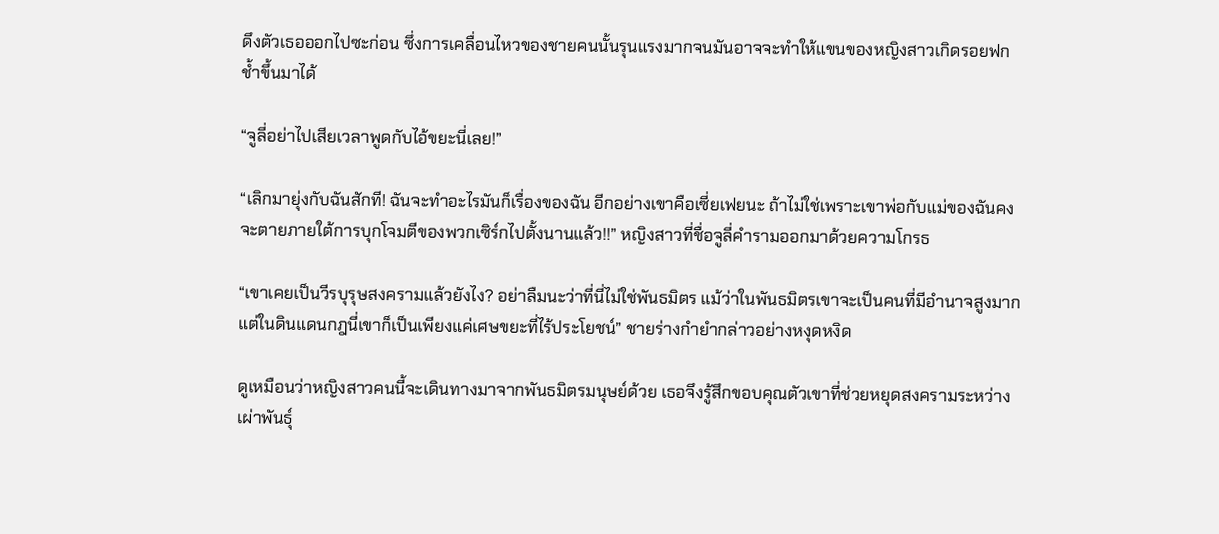ดึงตัวเธอออกไปซะก่อน ซึ่งการเคลื่อนไหวของชายคนนั้นรุนแรงมากจนมันอาจจะทำให้แขนของหญิงสาวเกิดรอยฟกช้ำขึ้นมาได้

“จูลี่อย่าไปเสียเวลาพูดกับไอ้ขยะนี่เลย!”

“เลิกมายุ่งกับฉันสักที! ฉันจะทำอะไรมันก็เรื่องของฉัน อีกอย่างเขาคือเซี่ยเฟยนะ ถ้าไม่ใช่เพราะเขาพ่อกับแม่ของฉันคงจะตายภายใต้การบุกโจมตีของพวกเซิร์กไปตั้งนานแล้ว!!” หญิงสาวที่ชื่อจูลี่คำรามออกมาด้วยความโกรธ

“เขาเคยเป็นวีรบุรุษสงครามแล้วยังไง? อย่าลืมนะว่าที่นี่ไม่ใช่พันธมิตร แม้ว่าในพันธมิตรเขาจะเป็นคนที่มีอำนาจสูงมาก แต่ในดินแดนกฎนี่เขาก็เป็นเพียงแค่เศษขยะที่ไร้ประโยชน์” ชายร่างกำยำกล่าวอย่างหงุดหงิด

ดูเหมือนว่าหญิงสาวคนนี้จะเดินทางมาจากพันธมิตรมนุษย์ด้วย เธอจึงรู้สึกขอบคุณตัวเขาที่ช่วยหยุดสงครามระหว่างเผ่าพันธุ์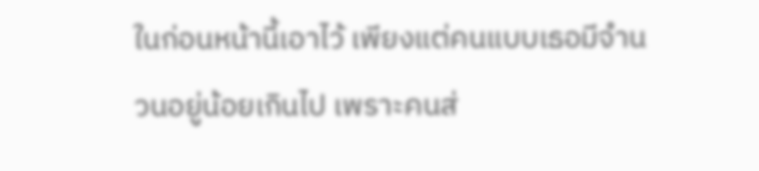ในก่อนหน้านี้เอาไว้ เพียงแต่คนแบบเธอมีจำนวนอยู่น้อยเกินไป เพราะคนส่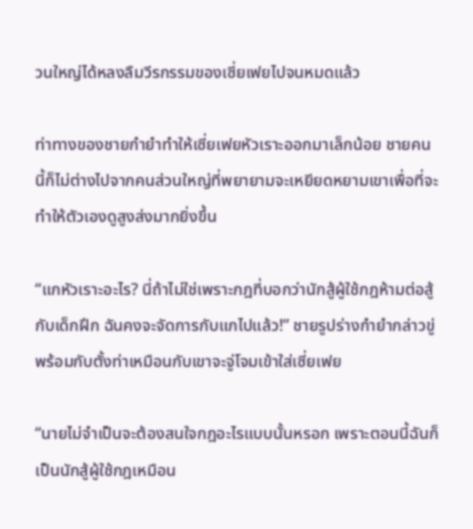วนใหญ่ได้หลงลืมวีรกรรมของเซี่ยเฟยไปจนหมดแล้ว

ท่าทางของชายกำยำทำให้เซี่ยเฟยหัวเราะออกมาเล็กน้อย ชายคนนี้ก็ไม่ต่างไปจากคนส่วนใหญ่ที่พยายามจะเหยียดหยามเขาเพื่อที่จะทำให้ตัวเองดูสูงส่งมากยิ่งขึ้น

“แกหัวเราะอะไร? นี่ถ้าไม่ใช่เพราะกฎที่บอกว่านักสู้ผู้ใช้กฎห้ามต่อสู้กับเด็กฝึก ฉันคงจะจัดการกับแกไปแล้ว!” ชายรูปร่างกำยำกล่าวขู่พร้อมกับตั้งท่าเหมือนกับเขาจะจู่โจมเข้าใส่เซี่ยเฟย

“นายไม่จำเป็นจะต้องสนใจกฎอะไรแบบนั้นหรอก เพราะตอนนี้ฉันก็เป็นนักสู้ผู้ใช้กฎเหมือน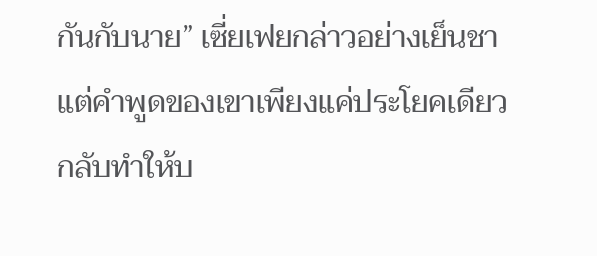กันกับนาย” เซี่ยเฟยกล่าวอย่างเย็นชา แต่คำพูดของเขาเพียงแค่ประโยคเดียวกลับทำให้บ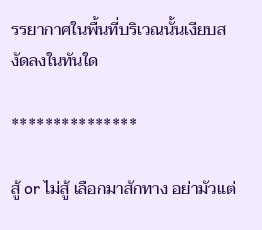รรยากาศในพื้นที่บริเวณนั้นเงียบสงัดลงในทันใด

***************

สู้ or ไม่สู้ เลือกมาสักทาง อย่ามัวแต่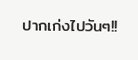ปากเก่งไปวันๆ!!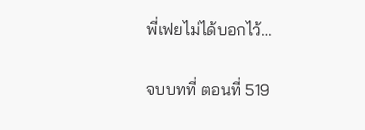พี่เฟยไม่ได้บอกไว้…

จบบทที่ ตอนที่ 519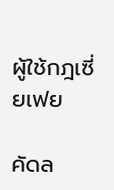ผู้ใช้กฎเซี่ยเฟย

คัดล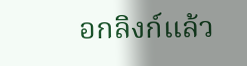อกลิงก์แล้ว